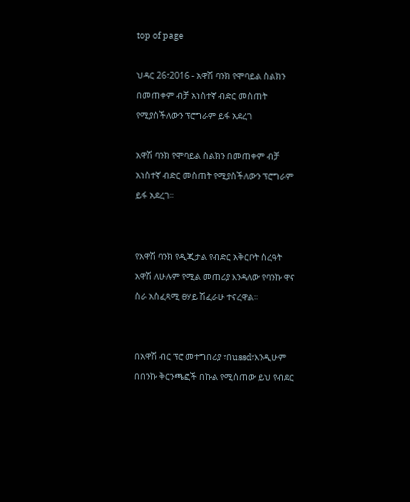top of page

ህዳር 26፣2016 - አዋሽ ባንክ የሞባይል ስልክን በመጠቀም ብቻ አነስተኛ ብድር መስጠት የሚያስችለውን ፕሮግራም ይፋ አደረገ

አዋሽ ባንክ የሞባይል ስልክን በመጠቀም ብቻ አነስተኛ ብድር መስጠት የሚያስችለውን ፕሮግራም ይፋ አደረገ፡፡


የአዋሽ ባንክ የዲጂታል የብድር አቅርቦት ስረዓት አዋሽ ለሁሉም የሚል መጠሪያ እንዳለው የባንኩ ዋና ስራ አስፈጻሚ ፀሃይ ሽፈራሁ ተናረዋል፡፡


በአዋሽ ብር ፕሮ መተግበሪያ ፣በussd፣እንዲሁም በበንኩ ቅርንጫፎች በኩል የሚሰጠው ይህ የብደር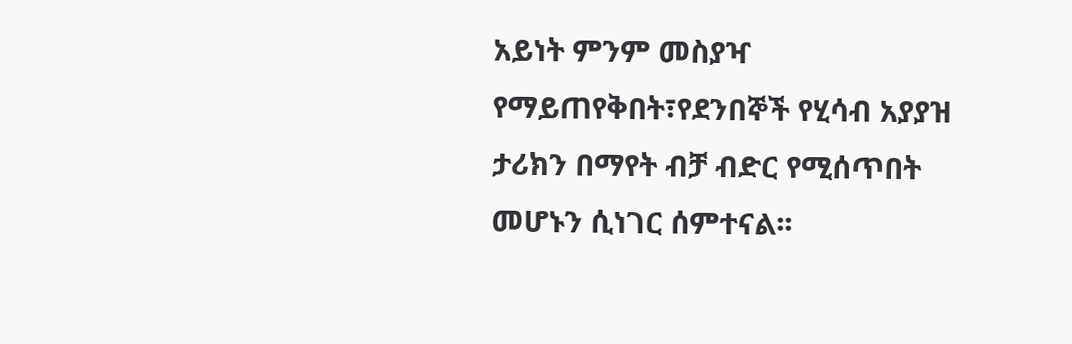አይነት ምንም መስያዣ የማይጠየቅበት፣የደንበኞች የሂሳብ አያያዝ ታሪክን በማየት ብቻ ብድር የሚሰጥበት መሆኑን ሲነገር ሰምተናል፡፡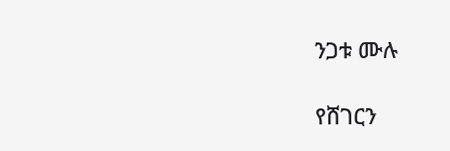ንጋቱ ሙሉ

የሸገርን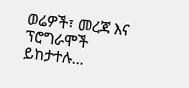ወሬዎች፣ መረጃ እና ፕሮግራሞች ይከታተሉ…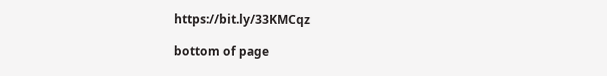https://bit.ly/33KMCqz

bottom of page